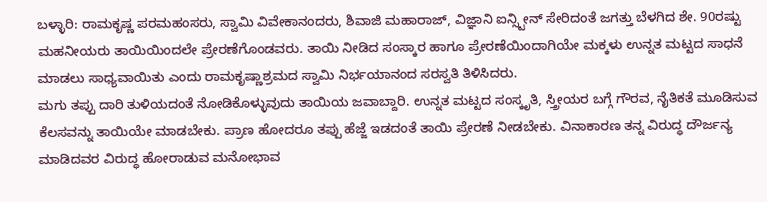ಬಳ್ಳಾರಿ: ರಾಮಕೃಷ್ಣ ಪರಮಹಂಸರು, ಸ್ವಾಮಿ ವಿವೇಕಾನಂದರು, ಶಿವಾಜಿ ಮಹಾರಾಜ್, ವಿಜ್ಞಾನಿ ಐನ್ಸ್ಟೀನ್ ಸೇರಿದಂತೆ ಜಗತ್ತು ಬೆಳಗಿದ ಶೇ. 90ರಷ್ಟು ಮಹನೀಯರು ತಾಯಿಯಿಂದಲೇ ಪ್ರೇರಣೆಗೊಂಡವರು. ತಾಯಿ ನೀಡಿದ ಸಂಸ್ಕಾರ ಹಾಗೂ ಪ್ರೇರಣೆಯಿಂದಾಗಿಯೇ ಮಕ್ಕಳು ಉನ್ನತ ಮಟ್ಟದ ಸಾಧನೆ ಮಾಡಲು ಸಾಧ್ಯವಾಯಿತು ಎಂದು ರಾಮಕೃಷ್ಣಾಶ್ರಮದ ಸ್ವಾಮಿ ನಿರ್ಭಯಾನಂದ ಸರಸ್ವತಿ ತಿಳಿಸಿದರು.
ಮಗು ತಪ್ಪು ದಾರಿ ತುಳಿಯದಂತೆ ನೋಡಿಕೊಳ್ಳುವುದು ತಾಯಿಯ ಜವಾಬ್ದಾರಿ. ಉನ್ನತ ಮಟ್ಟದ ಸಂಸ್ಕೃತಿ, ಸ್ತ್ರೀಯರ ಬಗ್ಗೆ ಗೌರವ, ನೈತಿಕತೆ ಮೂಡಿಸುವ ಕೆಲಸವನ್ನು ತಾಯಿಯೇ ಮಾಡಬೇಕು. ಪ್ರಾಣ ಹೋದರೂ ತಪ್ಪು ಹೆಜ್ಜೆ ಇಡದಂತೆ ತಾಯಿ ಪ್ರೇರಣೆ ನೀಡಬೇಕು. ವಿನಾಕಾರಣ ತನ್ನ ವಿರುದ್ಧ ದೌರ್ಜನ್ಯ ಮಾಡಿದವರ ವಿರುದ್ಧ ಹೋರಾಡುವ ಮನೋಭಾವ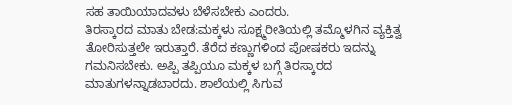ಸಹ ತಾಯಿಯಾದವಳು ಬೆಳೆಸಬೇಕು ಎಂದರು.
ತಿರಸ್ಕಾರದ ಮಾತು ಬೇಡ:ಮಕ್ಕಳು ಸೂಕ್ಷ್ಮರೀತಿಯಲ್ಲಿ ತಮ್ಮೊಳಗಿನ ವ್ಯಕ್ತಿತ್ವ ತೋರಿಸುತ್ತಲೇ ಇರುತ್ತಾರೆ. ತೆರೆದ ಕಣ್ಣುಗಳಿಂದ ಪೋಷಕರು ಇದನ್ನು ಗಮನಿಸಬೇಕು. ಅಪ್ಪಿ ತಪ್ಪಿಯೂ ಮಕ್ಕಳ ಬಗ್ಗೆ ತಿರಸ್ಕಾರದ ಮಾತುಗಳನ್ನಾಡಬಾರದು. ಶಾಲೆಯಲ್ಲಿ ಸಿಗುವ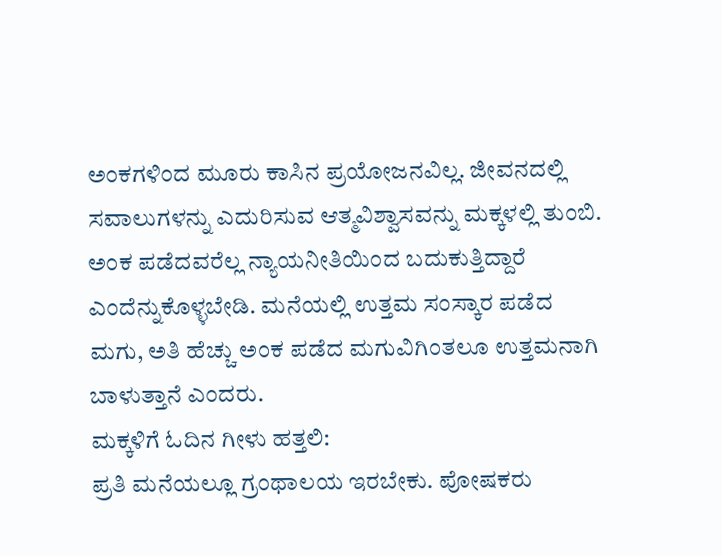ಅಂಕಗಳಿಂದ ಮೂರು ಕಾಸಿನ ಪ್ರಯೋಜನವಿಲ್ಲ. ಜೀವನದಲ್ಲಿ ಸವಾಲುಗಳನ್ನು ಎದುರಿಸುವ ಆತ್ಮವಿಶ್ವಾಸವನ್ನು ಮಕ್ಕಳಲ್ಲಿ ತುಂಬಿ. ಅಂಕ ಪಡೆದವರೆಲ್ಲ ನ್ಯಾಯನೀತಿಯಿಂದ ಬದುಕುತ್ತಿದ್ದಾರೆ ಎಂದೆನ್ನುಕೊಳ್ಳಬೇಡಿ. ಮನೆಯಲ್ಲಿ ಉತ್ತಮ ಸಂಸ್ಕಾರ ಪಡೆದ ಮಗು, ಅತಿ ಹೆಚ್ಚು ಅಂಕ ಪಡೆದ ಮಗುವಿಗಿಂತಲೂ ಉತ್ತಮನಾಗಿ ಬಾಳುತ್ತಾನೆ ಎಂದರು.
ಮಕ್ಕಳಿಗೆ ಓದಿನ ಗೀಳು ಹತ್ತಲಿ:
ಪ್ರತಿ ಮನೆಯಲ್ಲೂ ಗ್ರಂಥಾಲಯ ಇರಬೇಕು. ಪೋಷಕರು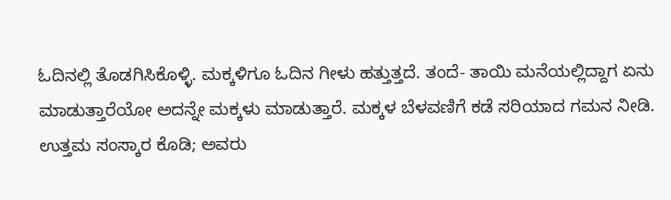ಓದಿನಲ್ಲಿ ತೊಡಗಿಸಿಕೊಳ್ಳಿ. ಮಕ್ಕಳಿಗೂ ಓದಿನ ಗೀಳು ಹತ್ತುತ್ತದೆ. ತಂದೆ- ತಾಯಿ ಮನೆಯಲ್ಲಿದ್ದಾಗ ಏನು ಮಾಡುತ್ತಾರೆಯೋ ಅದನ್ನೇ ಮಕ್ಕಳು ಮಾಡುತ್ತಾರೆ. ಮಕ್ಕಳ ಬೆಳವಣಿಗೆ ಕಡೆ ಸರಿಯಾದ ಗಮನ ನೀಡಿ. ಉತ್ತಮ ಸಂಸ್ಕಾರ ಕೊಡಿ; ಅವರು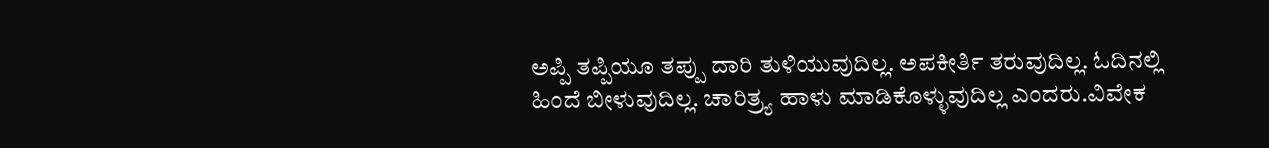ಅಪ್ಪಿ ತಪ್ಪಿಯೂ ತಪ್ಪು ದಾರಿ ತುಳಿಯುವುದಿಲ್ಲ. ಅಪಕೀರ್ತಿ ತರುವುದಿಲ್ಲ. ಓದಿನಲ್ಲಿ ಹಿಂದೆ ಬೀಳುವುದಿಲ್ಲ. ಚಾರಿತ್ರ್ಯ ಹಾಳು ಮಾಡಿಕೊಳ್ಳುವುದಿಲ್ಲ ಎಂದರು.ವಿವೇಕ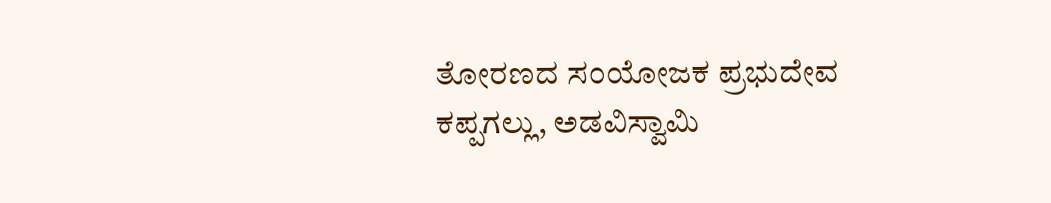ತೋರಣದ ಸಂಯೋಜಕ ಪ್ರಭುದೇವ ಕಪ್ಪಗಲ್ಲು, ಅಡವಿಸ್ವಾಮಿ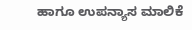ಹಾಗೂ ಉಪನ್ಯಾಸ ಮಾಲಿಕೆ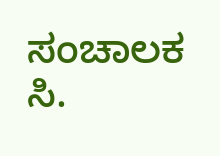ಸಂಚಾಲಕ ಸಿ.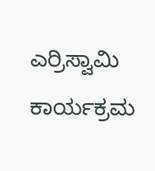ಎರ್ರಿಸ್ವಾಮಿ ಕಾರ್ಯಕ್ರಮ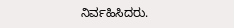ನಿರ್ವಹಿಸಿದರು.